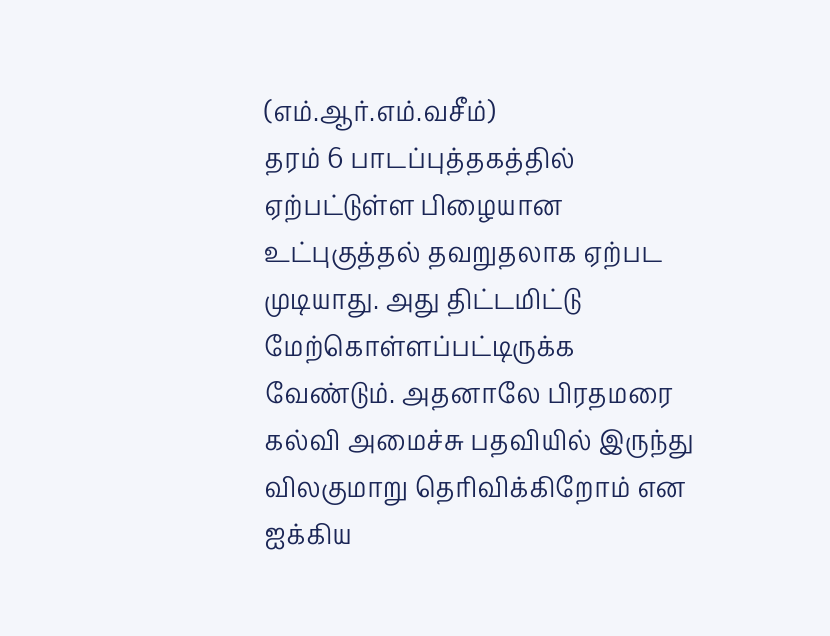(எம்.ஆர்.எம்.வசீம்)
தரம் 6 பாடப்புத்தகத்தில் ஏற்பட்டுள்ள பிழையான உட்புகுத்தல் தவறுதலாக ஏற்பட முடியாது. அது திட்டமிட்டு மேற்கொள்ளப்பட்டிருக்க வேண்டும். அதனாலே பிரதமரை கல்வி அமைச்சு பதவியில் இருந்து விலகுமாறு தெரிவிக்கிறோம் என ஐக்கிய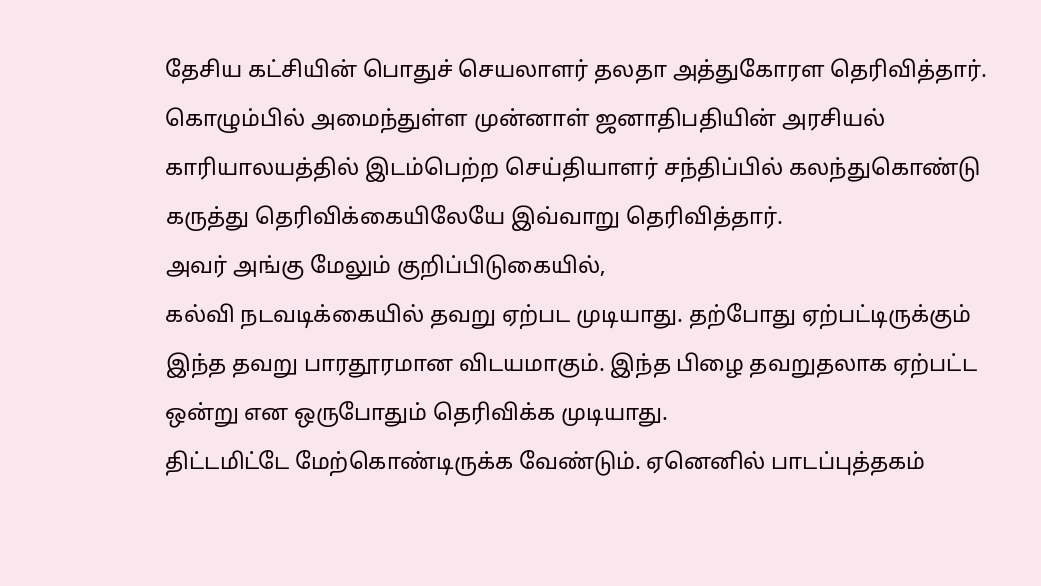தேசிய கட்சியின் பொதுச் செயலாளர் தலதா அத்துகோரள தெரிவித்தார்.
கொழும்பில் அமைந்துள்ள முன்னாள் ஜனாதிபதியின் அரசியல் காரியாலயத்தில் இடம்பெற்ற செய்தியாளர் சந்திப்பில் கலந்துகொண்டு கருத்து தெரிவிக்கையிலேயே இவ்வாறு தெரிவித்தார்.
அவர் அங்கு மேலும் குறிப்பிடுகையில்,
கல்வி நடவடிக்கையில் தவறு ஏற்பட முடியாது. தற்போது ஏற்பட்டிருக்கும் இந்த தவறு பாரதூரமான விடயமாகும். இந்த பிழை தவறுதலாக ஏற்பட்ட ஒன்று என ஒருபோதும் தெரிவிக்க முடியாது.
திட்டமிட்டே மேற்கொண்டிருக்க வேண்டும். ஏனெனில் பாடப்புத்தகம்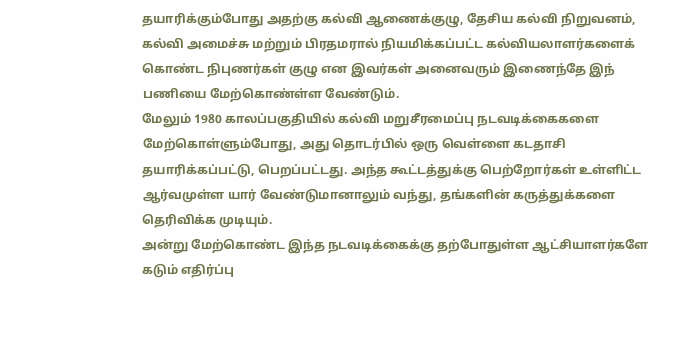தயாரிக்கும்போது அதற்கு கல்வி ஆணைக்குழு, தேசிய கல்வி நிறுவனம், கல்வி அமைச்சு மற்றும் பிரதமரால் நியமிக்கப்பட்ட கல்வியலாளர்களைக் கொண்ட நிபுணர்கள் குழு என இவர்கள் அனைவரும் இணைந்தே இந் பணியை மேற்கொண்ள்ள வேண்டும்.
மேலும் 1980 காலப்பகுதியில் கல்வி மறுசீரமைப்பு நடவடிக்கைகளை மேற்கொள்ளும்போது, அது தொடர்பில் ஒரு வெள்ளை கடதாசி தயாரிக்கப்பட்டு, பெறப்பட்டது. அந்த கூட்டத்துக்கு பெற்றோர்கள் உள்ளிட்ட ஆர்வமுள்ள யார் வேண்டுமானாலும் வந்து, தங்களின் கருத்துக்களை தெரிவிக்க முடியும்.
அன்று மேற்கொண்ட இந்த நடவடிக்கைக்கு தற்போதுள்ள ஆட்சியாளர்களே கடும் எதிர்ப்பு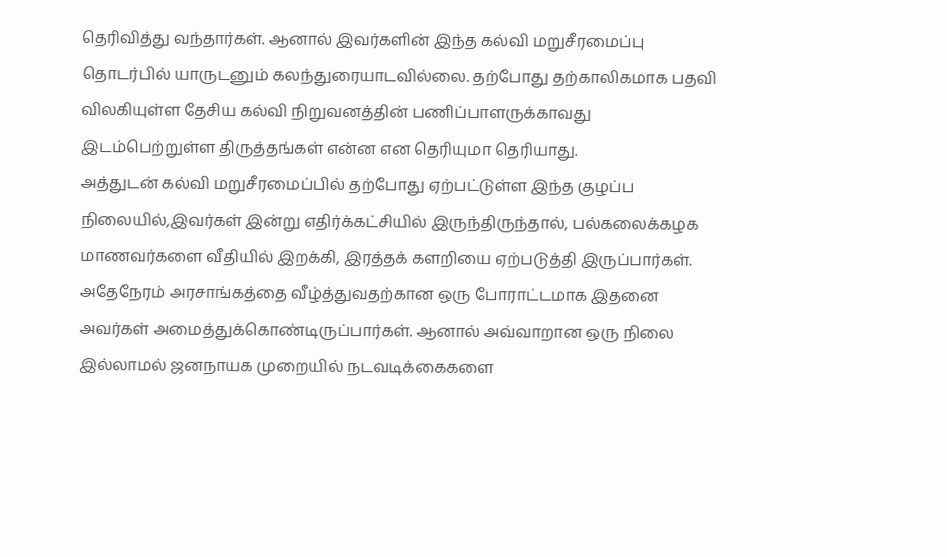தெரிவித்து வந்தார்கள். ஆனால் இவர்களின் இந்த கல்வி மறுசீரமைப்பு தொடர்பில் யாருடனும் கலந்துரையாடவில்லை. தற்போது தற்காலிகமாக பதவி விலகியுள்ள தேசிய கல்வி நிறுவனத்தின் பணிப்பாளருக்காவது இடம்பெற்றுள்ள திருத்தங்கள் என்ன என தெரியுமா தெரியாது.
அத்துடன் கல்வி மறுசீரமைப்பில் தற்போது ஏற்பட்டுள்ள இந்த குழப்ப நிலையில்,இவர்கள் இன்று எதிர்க்கட்சியில் இருந்திருந்தால், பல்கலைக்கழக மாணவர்களை வீதியில் இறக்கி, இரத்தக் களறியை ஏற்படுத்தி இருப்பார்கள்.
அதேநேரம் அரசாங்கத்தை வீழ்த்துவதற்கான ஒரு போராட்டமாக இதனை அவர்கள் அமைத்துக்கொண்டிருப்பார்கள். ஆனால் அவ்வாறான ஒரு நிலை இல்லாமல் ஜனநாயக முறையில் நடவடிக்கைகளை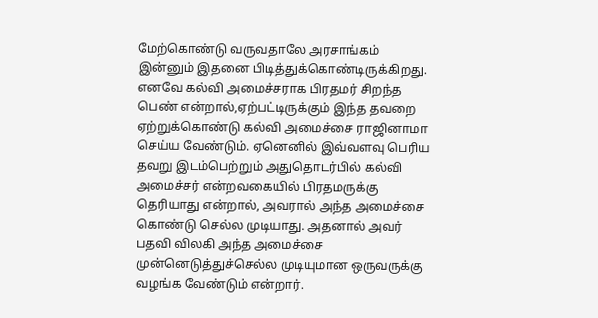மேற்கொண்டு வருவதாலே அரசாங்கம் இன்னும் இதனை பிடித்துக்கொண்டிருக்கிறது.
எனவே கல்வி அமைச்சராக பிரதமர் சிறந்த பெண் என்றால்,ஏற்பட்டிருக்கும் இந்த தவறை ஏற்றுக்கொண்டு கல்வி அமைச்சை ராஜினாமா செய்ய வேண்டும். ஏனெனில் இவ்வளவு பெரிய தவறு இடம்பெற்றும் அதுதொடர்பில் கல்வி அமைச்சர் என்றவகையில் பிரதமருக்கு தெரியாது என்றால், அவரால் அந்த அமைச்சை கொண்டு செல்ல முடியாது. அதனால் அவர் பதவி விலகி அந்த அமைச்சை முன்னெடுத்துச்செல்ல முடியுமான ஒருவருக்கு வழங்க வேண்டும் என்றார்.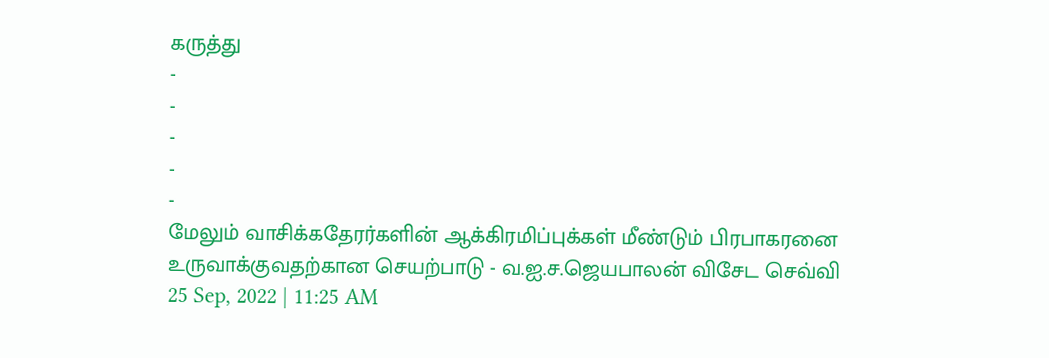கருத்து
-
-
-
-
-
மேலும் வாசிக்கதேரர்களின் ஆக்கிரமிப்புக்கள் மீண்டும் பிரபாகரனை உருவாக்குவதற்கான செயற்பாடு - வ.ஐ.ச.ஜெயபாலன் விசேட செவ்வி
25 Sep, 2022 | 11:25 AM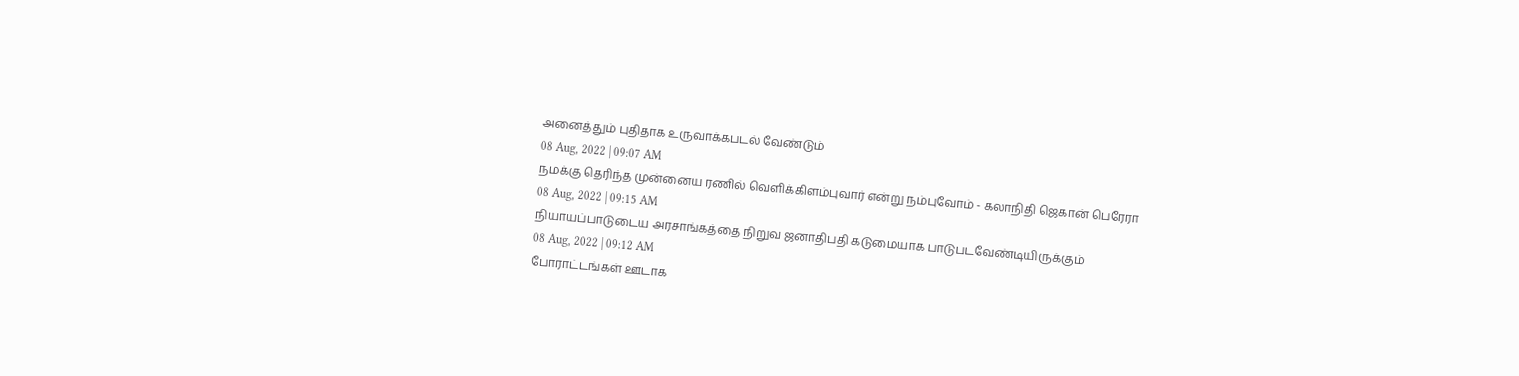அனைத்தும் புதிதாக உருவாக்கபடல் வேண்டும்
08 Aug, 2022 | 09:07 AM
நமக்கு தெரிந்த முன்னைய ரணில் வெளிக்கிளம்புவார் என்று நம்புவோம் - கலாநிதி ஜெகான் பெரேரா
08 Aug, 2022 | 09:15 AM
நியாயப்பாடுடைய அரசாங்கத்தை நிறுவ ஜனாதிபதி கடுமையாக பாடுபடவேண்டியிருக்கும்
08 Aug, 2022 | 09:12 AM
போராட்டங்கள் ஊடாக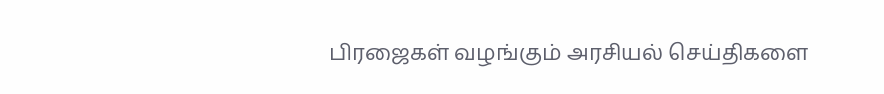பிரஜைகள் வழங்கும் அரசியல் செய்திகளை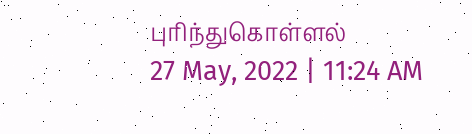புரிந்துகொள்ளல்
27 May, 2022 | 11:24 AM